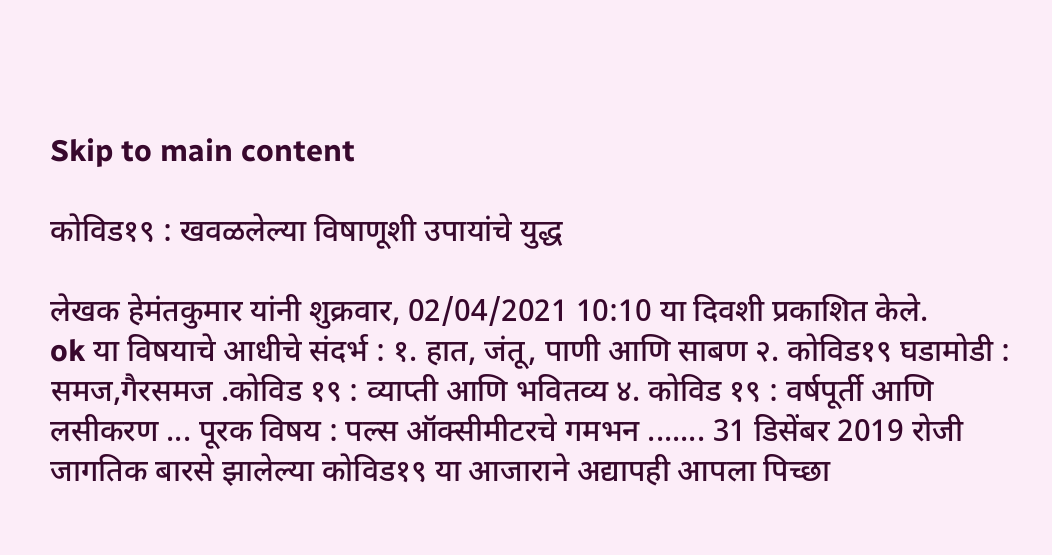Skip to main content

कोविड१९ : खवळलेल्या विषाणूशी उपायांचे युद्ध

लेखक हेमंतकुमार यांनी शुक्रवार, 02/04/2021 10:10 या दिवशी प्रकाशित केले.
ok या विषयाचे आधीचे संदर्भ : १. हात, जंतू, पाणी आणि साबण २. कोविड१९ घडामोडी : समज,गैरसमज .कोविड १९ : व्याप्ती आणि भवितव्य ४. कोविड १९ : वर्षपूर्ती आणि लसीकरण ... पूरक विषय : पल्स ऑक्सीमीटरचे गमभन ....... 31 डिसेंबर 2019 रोजी जागतिक बारसे झालेल्या कोविड१९ या आजाराने अद्यापही आपला पिच्छा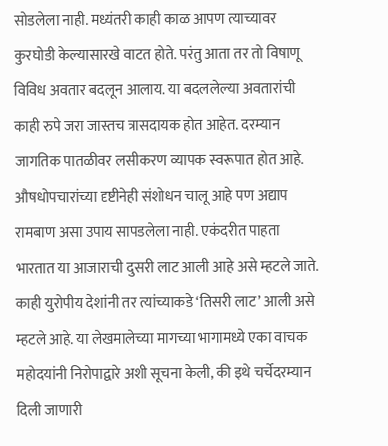सोडलेला नाही. मध्यंतरी काही काळ आपण त्याच्यावर कुरघोडी केल्यासारखे वाटत होते. परंतु आता तर तो विषाणू विविध अवतार बदलून आलाय. या बदललेल्या अवतारांची काही रुपे जरा जास्तच त्रासदायक होत आहेत. दरम्यान जागतिक पातळीवर लसीकरण व्यापक स्वरूपात होत आहे. औषधोपचारांच्या दृष्टीनेही संशोधन चालू आहे पण अद्याप रामबाण असा उपाय सापडलेला नाही. एकंदरीत पाहता भारतात या आजाराची दुसरी लाट आली आहे असे म्हटले जाते. काही युरोपीय देशांनी तर त्यांच्याकडे ‘तिसरी लाट’ आली असे म्हटले आहे. या लेखमालेच्या मागच्या भागामध्ये एका वाचक महोदयांनी निरोपाद्वारे अशी सूचना केली, की इथे चर्चेदरम्यान दिली जाणारी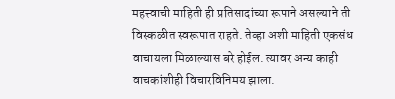महत्त्वाची माहिती ही प्रतिसादांच्या रूपाने असल्याने ती विस्कळीत स्वरूपात राहते. तेव्हा अशी माहिती एकसंध वाचायला मिळाल्यास बरे होईल. त्यावर अन्य काही वाचकांशीही विचारविनिमय झाला.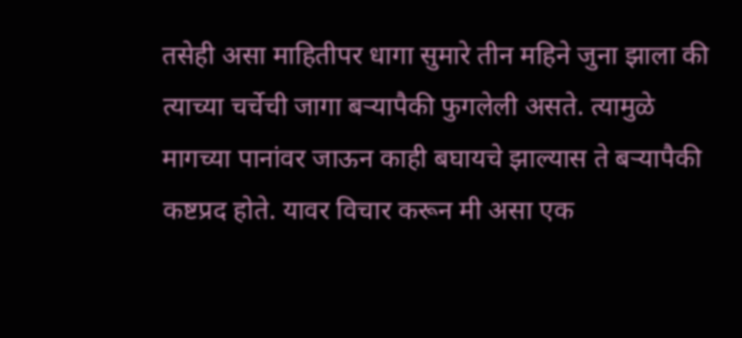तसेही असा माहितीपर धागा सुमारे तीन महिने जुना झाला की त्याच्या चर्चेची जागा बऱ्यापैकी फुगलेली असते. त्यामुळे मागच्या पानांवर जाऊन काही बघायचे झाल्यास ते बऱ्यापैकी कष्टप्रद होते. यावर विचार करून मी असा एक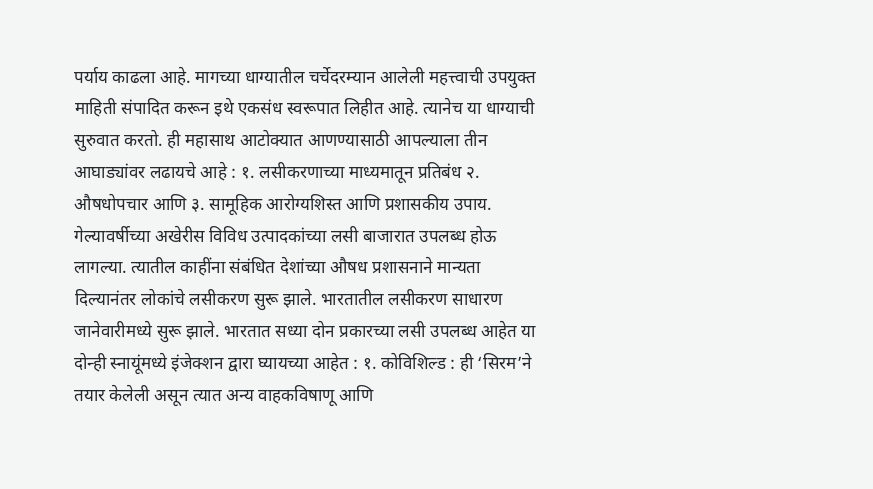पर्याय काढला आहे. मागच्या धाग्यातील चर्चेदरम्यान आलेली महत्त्वाची उपयुक्त माहिती संपादित करून इथे एकसंध स्वरूपात लिहीत आहे. त्यानेच या धाग्याची सुरुवात करतो. ही महासाथ आटोक्यात आणण्यासाठी आपल्याला तीन आघाड्यांवर लढायचे आहे : १. लसीकरणाच्या माध्यमातून प्रतिबंध २. औषधोपचार आणि ३. सामूहिक आरोग्यशिस्त आणि प्रशासकीय उपाय. गेल्यावर्षीच्या अखेरीस विविध उत्पादकांच्या लसी बाजारात उपलब्ध होऊ लागल्या. त्यातील काहींना संबंधित देशांच्या औषध प्रशासनाने मान्यता दिल्यानंतर लोकांचे लसीकरण सुरू झाले. भारतातील लसीकरण साधारण जानेवारीमध्ये सुरू झाले. भारतात सध्या दोन प्रकारच्या लसी उपलब्ध आहेत या दोन्ही स्नायूंमध्ये इंजेक्शन द्वारा घ्यायच्या आहेत : १. कोविशिल्ड : ही ‘सिरम’ने तयार केलेली असून त्यात अन्य वाहकविषाणू आणि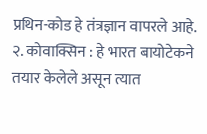प्रथिन-कोड हे तंत्रज्ञान वापरले आहे. २. कोवाक्सिन : हे भारत बायोटेकने तयार केलेले असून त्यात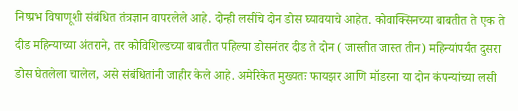निष्प्रभ विषाणूशी संबंधित तंत्रज्ञान वापरलेले आहे. दोन्ही लसींचे दोन डोस घ्यावयाचे आहेत. कोवाक्सिनच्या बाबतीत ते एक ते दीड महिन्याच्या अंतराने, तर कोविशिल्डच्या बाबतीत पहिल्या डोसनंतर दीड ते दोन ( जास्तीत जास्त तीन) महिन्यांपर्यंत दुसरा डोस घेतलेला चालेल, असे संबंधितांनी जाहीर केले आहे. अमेरिकेत मुख्यतः फायझर आणि मॉडरना या दोन कंपन्यांच्या लसी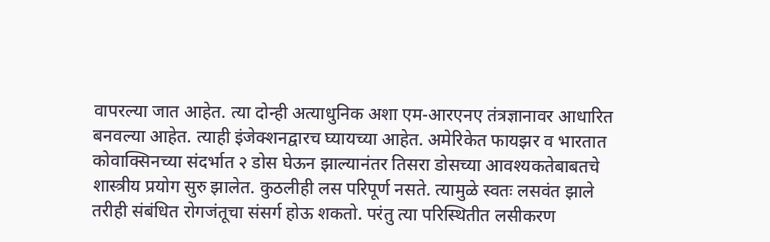वापरल्या जात आहेत. त्या दोन्ही अत्याधुनिक अशा एम-आरएनए तंत्रज्ञानावर आधारित बनवल्या आहेत. त्याही इंजेक्शनद्वारच घ्यायच्या आहेत. अमेरिकेत फायझर व भारतात कोवाक्सिनच्या संदर्भात २ डोस घेऊन झाल्यानंतर तिसरा डोसच्या आवश्यकतेबाबतचे शास्त्रीय प्रयोग सुरु झालेत. कुठलीही लस परिपूर्ण नसते. त्यामुळे स्वतः लसवंत झाले तरीही संबंधित रोगजंतूचा संसर्ग होऊ शकतो. परंतु त्या परिस्थितीत लसीकरण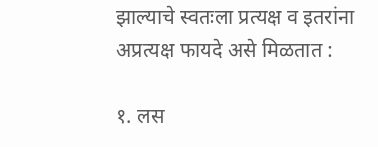झाल्याचे स्वतःला प्रत्यक्ष व इतरांना अप्रत्यक्ष फायदे असे मिळतात :

१. लस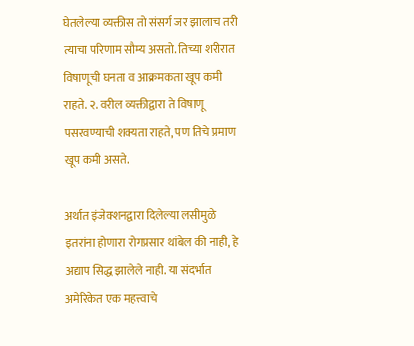घेतलेल्या व्यक्तीस तो संसर्ग जर झालाच तरी त्याचा परिणाम सौम्य असतो. तिच्या शरीरात विषाणूची घनता व आक्रमकता खूप कमी राहते. २. वरील व्यक्तीद्वारा ते विषाणू पसरवण्याची शक्यता राहते, पण तिचे प्रमाण खूप कमी असते.

अर्थात इंजेक्शनद्वारा दिलेल्या लसीमुळे इतरांना होणारा रोगप्रसार थांबेल की नाही, हे अद्याप सिद्ध झालेले नाही. या संदर्भात अमेरिकेत एक महत्त्वाचे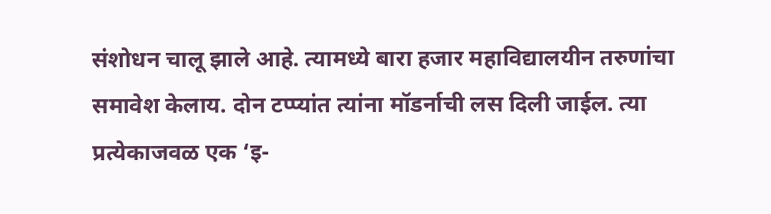संशोधन चालू झाले आहे. त्यामध्ये बारा हजार महाविद्यालयीन तरुणांचा समावेश केलाय. दोन टप्प्यांत त्यांना मॉडर्नाची लस दिली जाईल. त्या प्रत्येकाजवळ एक ‘इ-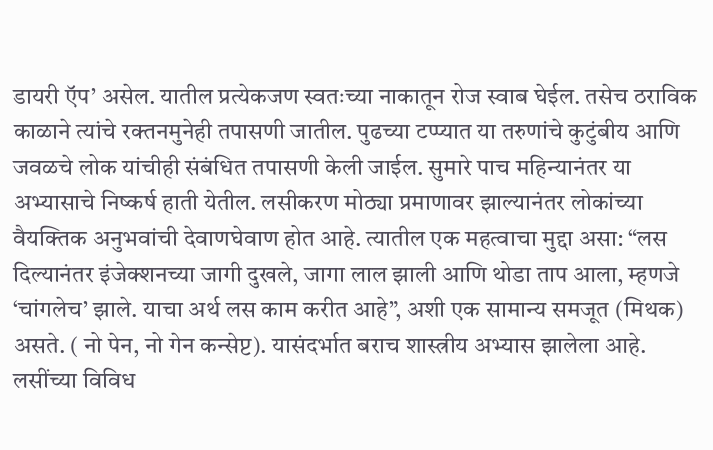डायरी ऍप’ असेल. यातील प्रत्येकजण स्वतःच्या नाकातून रोज स्वाब घेईल. तसेच ठराविक काळाने त्यांचे रक्तनमुनेही तपासणी जातील. पुढच्या टप्प्यात या तरुणांचे कुटुंबीय आणि जवळचे लोक यांचीही संबंधित तपासणी केली जाईल. सुमारे पाच महिन्यानंतर या अभ्यासाचे निष्कर्ष हाती येतील. लसीकरण मोठ्या प्रमाणावर झाल्यानंतर लोकांच्या वैयक्तिक अनुभवांची देवाणघेवाण होत आहे. त्यातील एक महत्वाचा मुद्दा असा: “लस दिल्यानंतर इंजेक्शनच्या जागी दुखले, जागा लाल झाली आणि थोडा ताप आला, म्हणजे ‘चांगलेच’ झाले. याचा अर्थ लस काम करीत आहे”, अशी एक सामान्य समजूत (मिथक) असते. ( नो पेन, नो गेन कन्सेप्ट). यासंदर्भात बराच शास्त्रीय अभ्यास झालेला आहे. लसींच्या विविध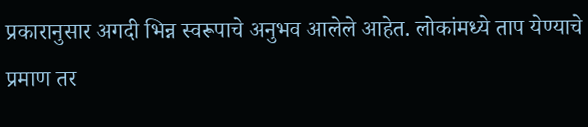प्रकारानुसार अगदी भिन्न स्वरूपाचे अनुभव आलेले आहेत. लोकांमध्ये ताप येण्याचे प्रमाण तर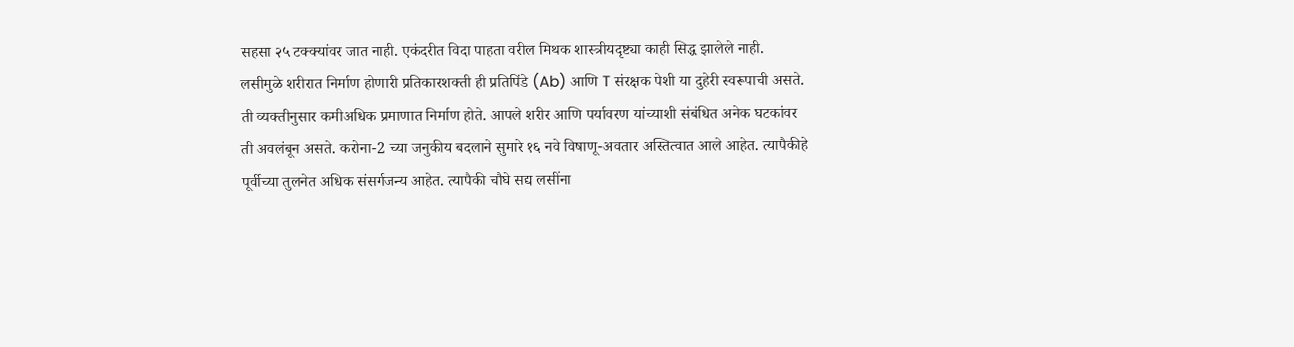सहसा २५ टक्‍क्‍यांवर जात नाही. एकंदरीत विदा पाहता वरील मिथक शास्त्रीयदृष्ट्या काही सिद्ध झालेले नाही. लसीमुळे शरीरात निर्माण होणारी प्रतिकारशक्ती ही प्रतिपिंडे (Ab) आणि T संरक्षक पेशी या दुहेरी स्वरूपाची असते. ती व्यक्तीनुसार कमीअधिक प्रमाणात निर्माण होते. आपले शरीर आणि पर्यावरण यांच्याशी संबंधित अनेक घटकांवर ती अवलंबून असते. करोना-2 च्या जनुकीय बदलाने सुमारे १६ नवे विषाणू-अवतार अस्तित्वात आले आहेत. त्यापैकीहे पूर्वीच्या तुलनेत अधिक संसर्गजन्य आहेत. त्यापैकी चौघे सद्य लसींना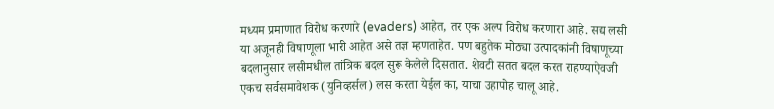मध्यम प्रमाणात विरोध करणारे (evaders) आहेत, तर एक अल्प विरोध करणारा आहे. सद्य लसी या अजूनही विषाणूला भारी आहेत असे तज्ञ म्हणताहेत. पण बहुतेक मोठ्या उत्पादकांनी विषाणूच्या बदलानुसार लसीमधील तांत्रिक बदल सुरू केलेले दिसतात. शेवटी सतत बदल करत राहण्याऐवजी एकच सर्वसमावेशक (युनिव्हर्सल) लस करता येईल का, याचा उहापोह चालू आहे.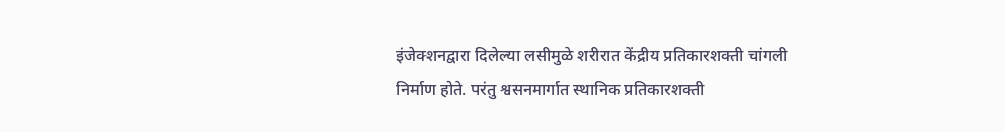इंजेक्शनद्वारा दिलेल्या लसीमुळे शरीरात केंद्रीय प्रतिकारशक्ती चांगली निर्माण होते. परंतु श्वसनमार्गात स्थानिक प्रतिकारशक्ती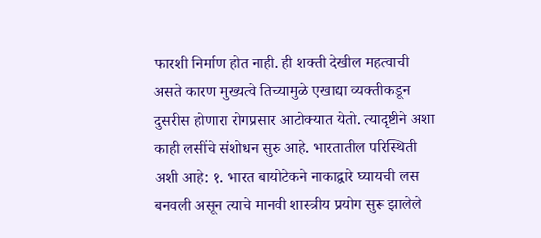फारशी निर्माण होत नाही. ही शक्ती देखील महत्वाची असते कारण मुख्यत्वे तिच्यामुळे एखाद्या व्यक्तीकडून दुसरीस होणारा रोगप्रसार आटोक्यात येतो. त्यादृष्टीने अशा काही लसींचे संशोधन सुरु आहे. भारतातील परिस्थिती अशी आहे: १. भारत बायोटेकने नाकाद्वारे घ्यायची लस बनवली असून त्याचे मानवी शास्त्रीय प्रयोग सुरू झालेले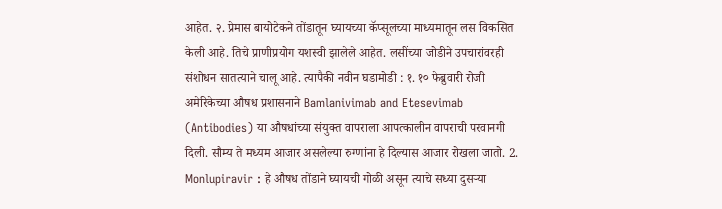आहेत. २. प्रेमास बायोटेकने तोंडातून घ्यायच्या कॅप्सूलच्या माध्यमातून लस विकसित केली आहे. तिचे प्राणीप्रयोग यशस्वी झालेले आहेत. लसींच्या जोडीने उपचारांवरही संशोधन सातत्याने चालू आहे. त्यापैकी नवीन घडामोडी : १. १० फेब्रुवारी रोजी अमेरिकेच्या औषध प्रशासनाने Bamlanivimab and Etesevimab (Antibodies) या औषधांच्या संयुक्त वापराला आपत्कालीन वापराची परवानगी दिली. सौम्य ते मध्यम आजार असलेल्या रुग्णांना हे दिल्यास आजार रोखला जातो. 2. Monlupiravir : हे औषध तोंडाने घ्यायची गोळी असून त्याचे सध्या दुसऱ्या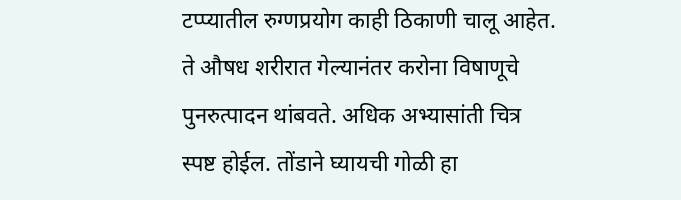टप्प्यातील रुग्णप्रयोग काही ठिकाणी चालू आहेत. ते औषध शरीरात गेल्यानंतर करोना विषाणूचे पुनरुत्पादन थांबवते. अधिक अभ्यासांती चित्र स्पष्ट होईल. तोंडाने घ्यायची गोळी हा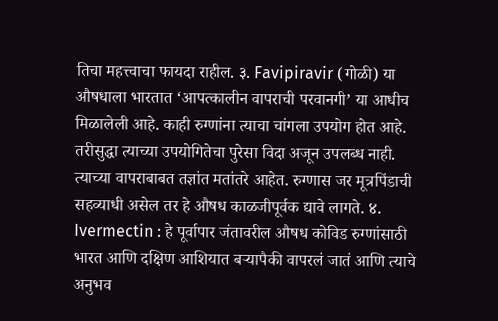तिचा महत्त्वाचा फायदा राहील. ३. Favipiravir (गोळी) या औषधाला भारतात ‘आपत्कालीन वापराची परवानगी’ या आधीच मिळालेली आहे. काही रुग्णांना त्याचा चांगला उपयोग होत आहे. तरीसुद्धा त्याच्या उपयोगितेचा पुरेसा विदा अजून उपलब्ध नाही. त्याच्या वापराबाबत तज्ञांत मतांतरे आहेत. रुग्णास जर मूत्रपिंडाची सहव्याधी असेल तर हे औषध काळजीपूर्वक द्यावे लागते. ४. Ivermectin : हे पूर्वापार जंतावरील औषध कोविड रुग्णांसाठी भारत आणि दक्षिण आशियात बर्‍यापैकी वापरलं जातं आणि त्याचे अनुभव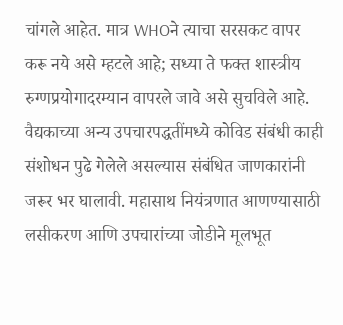चांगले आहेत. मात्र WHOने त्याचा सरसकट वापर करू नये असे म्हटले आहे; सध्या ते फक्त शास्त्रीय रुग्णप्रयोगादरम्यान वापरले जावे असे सुचविले आहे. वैद्यकाच्या अन्य उपचारपद्धतींमध्ये कोविड संबंधी काही संशोधन पुढे गेलेले असल्यास संबंधित जाणकारांनी जरूर भर घालावी. महासाथ नियंत्रणात आणण्यासाठी लसीकरण आणि उपचारांच्या जोडीने मूलभूत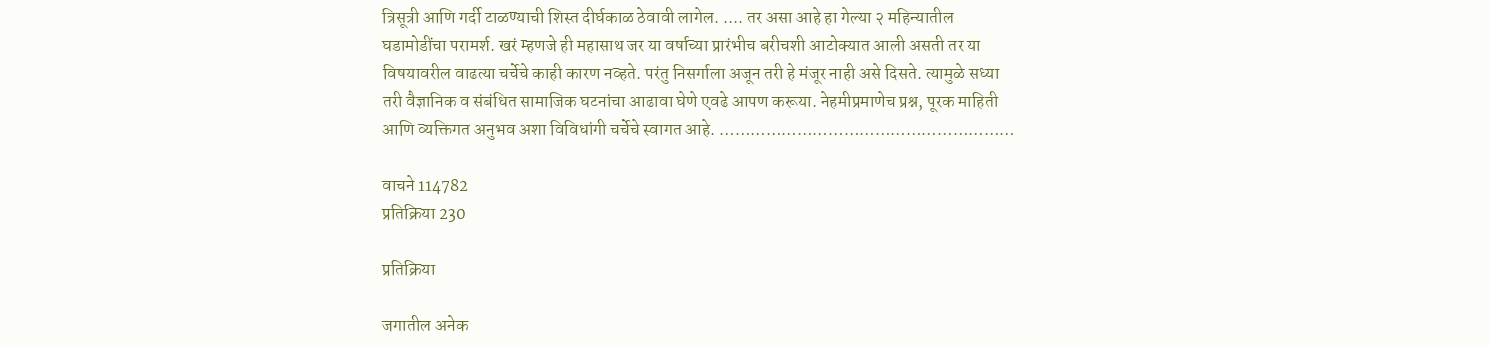त्रिसूत्री आणि गर्दी टाळण्याची शिस्त दीर्घकाळ ठेवावी लागेल. .... तर असा आहे हा गेल्या २ महिन्यातील घडामोडींचा परामर्श. खरं म्हणजे ही महासाथ जर या वर्षाच्या प्रारंभीच बरीचशी आटोक्यात आली असती तर या विषयावरील वाढत्या चर्चेचे काही कारण नव्हते. परंतु निसर्गाला अजून तरी हे मंजूर नाही असे दिसते. त्यामुळे सध्या तरी वैज्ञानिक व संबंधित सामाजिक घटनांचा आढावा घेणे एवढे आपण करूया. नेहमीप्रमाणेच प्रश्न, पूरक माहिती आणि व्यक्तिगत अनुभव अशा विविधांगी चर्चेचे स्वागत आहे. …………………………………………………

वाचने 114782
प्रतिक्रिया 230

प्रतिक्रिया

जगातील अनेक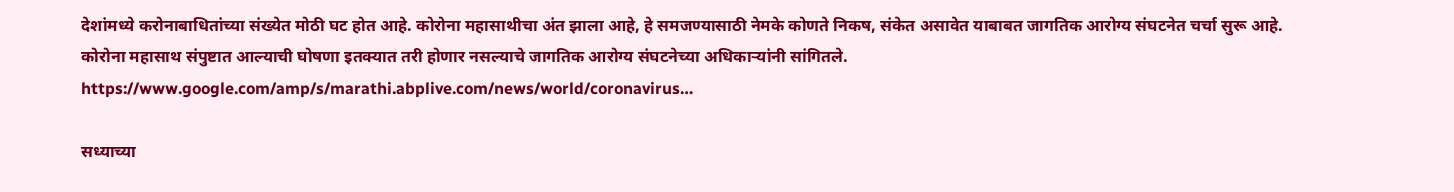देशांमध्ये करोनाबाधितांच्या संख्येत मोठी घट होत आहे. कोरोना महासाथीचा अंत झाला आहे, हे समजण्यासाठी नेमके कोणते निकष, संकेत असावेत याबाबत जागतिक आरोग्य संघटनेत चर्चा सुरू आहे. कोरोना महासाथ संपुष्टात आल्याची घोषणा इतक्यात तरी होणार नसल्याचे जागतिक आरोग्य संघटनेच्या अधिकाऱ्यांनी सांगितले. https://www.google.com/amp/s/marathi.abplive.com/news/world/coronavirus…

सध्याच्या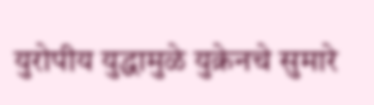युरोपीय युद्धामुळे युक्रेनचे सुमारे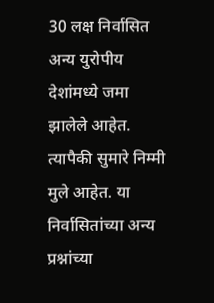30 लक्ष निर्वासित अन्य युरोपीय देशांमध्ये जमा झालेले आहेत. त्यापैकी सुमारे निम्मी मुले आहेत. या निर्वासितांच्या अन्य प्रश्नांच्या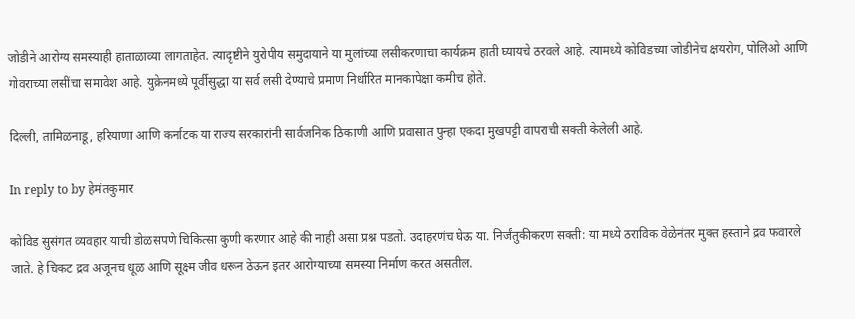जोडीने आरोग्य समस्याही हाताळाव्या लागताहेत. त्यादृष्टीने युरोपीय समुदायाने या मुलांच्या लसीकरणाचा कार्यक्रम हाती घ्यायचे ठरवले आहे. त्यामध्ये कोविडच्या जोडीनेच क्षयरोग, पोलिओ आणि गोवराच्या लसींचा समावेश आहे. युक्रेनमध्ये पूर्वीसुद्धा या सर्व लसी देण्याचे प्रमाण निर्धारित मानकापेक्षा कमीच होते.

दिल्ली, तामिळनाडू, हरियाणा आणि कर्नाटक या राज्य सरकारांनी सार्वजनिक ठिकाणी आणि प्रवासात पुन्हा एकदा मुखपट्टी वापराची सक्ती केलेली आहे.

In reply to by हेमंतकुमार

कोविड सुसंगत व्यवहार याची डोळसपणे चिकित्सा कुणी करणार आहे की नाही असा प्रश्न पडतो. उदाहरणंच घेऊ या. निर्जंतुकीकरण सक्ती: या मध्ये ठराविक वेळेनंतर मुक्त हस्ताने द्रव फवारले जाते. हे चिकट द्रव अजूनच धूळ आणि सूक्ष्म जीव धरून ठेऊन इतर आरोग्याच्या समस्या निर्माण करत असतील.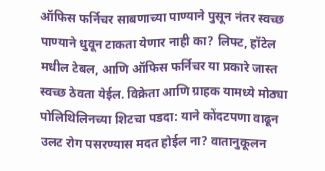ऑफिस फर्निचर साबणाच्या पाण्याने पुसून नंतर स्वच्छ पाण्याने धुवून टाकता येणार नाही का? लिफ्ट, हॉटेल मधील टेबल, आणि ऑफिस फर्निचर या प्रकारे जास्त स्वच्छ ठेवता येईल. विक्रेता आणि ग्राहक यामध्ये मोठ्या पोलिथिलिनच्या शिटचा पडदा: याने कोंदटपणा वाढून उलट रोग पसरण्यास मदत होईल ना? वातानुकूलन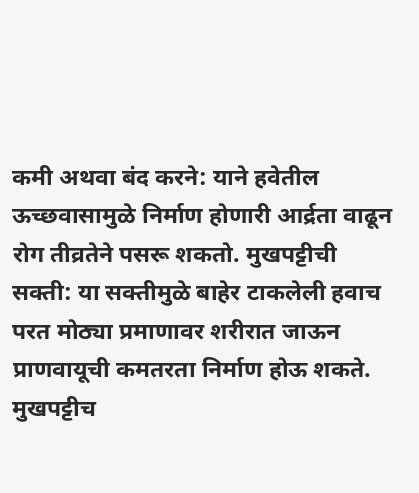कमी अथवा बंद करने: याने हवेतील ऊच्छवासामुळे निर्माण होणारी आर्द्रता वाढून रोग तीव्रतेने पसरू शकतो. मुखपट्टीची सक्ती: या सक्तीमुळे बाहेर टाकलेली हवाच परत मोठ्या प्रमाणावर शरीरात जाऊन प्राणवायूची कमतरता निर्माण होऊ शकते. मुखपट्टीच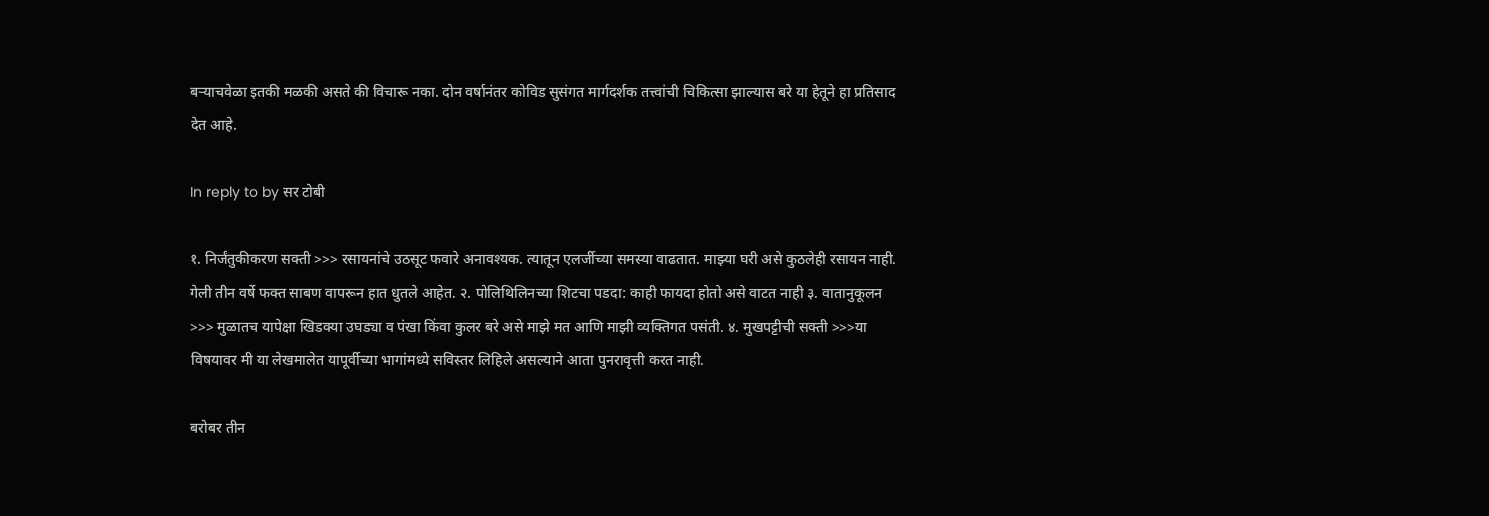बऱ्याचवेळा इतकी मळकी असते की विचारू नका. दोन वर्षानंतर कोविड सुसंगत मार्गदर्शक तत्त्वांची चिकित्सा झाल्यास बरे या हेतूने हा प्रतिसाद देत आहे.

In reply to by सर टोबी

१. निर्जंतुकीकरण सक्ती >>> रसायनांचे उठसूट फवारे अनावश्यक. त्यातून एलर्जीच्या समस्या वाढतात. माझ्या घरी असे कुठलेही रसायन नाही. गेली तीन वर्षे फक्त साबण वापरून हात धुतले आहेत. २. पोलिथिलिनच्या शिटचा पडदा: काही फायदा होतो असे वाटत नाही ३. वातानुकूलन >>> मुळातच यापेक्षा खिडक्या उघड्या व पंखा किंवा कुलर बरे असे माझे मत आणि माझी व्यक्तिगत पसंती. ४. मुखपट्टीची सक्ती >>>या विषयावर मी या लेखमालेत यापूर्वीच्या भागांमध्ये सविस्तर लिहिले असल्याने आता पुनरावृत्ती करत नाही.

बरोबर तीन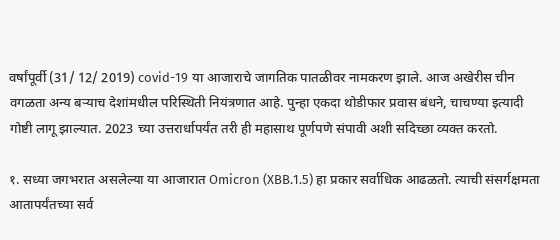वर्षांपूर्वी (31/ 12/ 2019) covid-19 या आजाराचे जागतिक पातळीवर नामकरण झाले. आज अखेरीस चीन वगळता अन्य बर्‍याच देशांमधील परिस्थिती नियंत्रणात आहे. पुन्हा एकदा थोडीफार प्रवास बंधने, चाचण्या इत्यादी गोष्टी लागू झाल्यात. 2023 च्या उत्तरार्धापर्यंत तरी ही महासाथ पूर्णपणे संपावी अशी सदिच्छा व्यक्त करतो.

१. सध्या जगभरात असलेल्या या आजारात Omicron (XBB.1.5) हा प्रकार सर्वाधिक आढळतो. त्याची संसर्गक्षमता आतापर्यंतच्या सर्व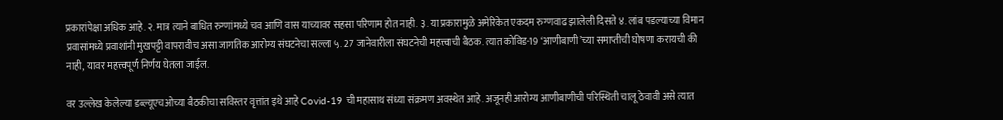प्रकारांपेक्षा अधिक आहे. २. मात्र त्याने बाधित रुग्णांमध्ये चव आणि वास याच्यावर सहसा परिणाम होत नाही. ३. या प्रकारामुळे अमेरिकेत एकदम रुग्णवाढ झालेली दिसते ४. लांब पडल्याच्या विमान प्रवासांमध्ये प्रवाशांनी मुखपट्टी वापरावीच असा जागतिक आरोग्य संघटनेचा सल्ला ५. 27 जानेवारीला संघटनेची महत्त्वाची बैठक. त्यात कोविड-19 ‘आणीबाणी’च्या समाप्तीची घोषणा करायची की नाही, यावर महत्त्वपूर्ण निर्णय घेतला जाईल.

वर उल्लेख केलेल्या डब्ल्यूएचओच्या बैठकीचा सविस्तर वृत्तांत इथे आहे Covid-19 ची महासाथ संध्या संक्रमण अवस्थेत आहे. अजूनही आरोग्य आणीबाणीची परिस्थिती चालू ठेवावी असे त्यात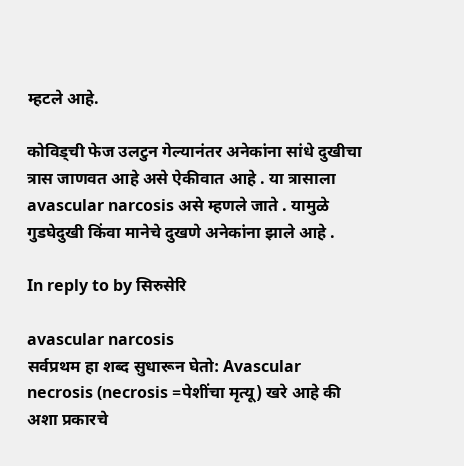म्हटले आहे.

कोविड्ची फेज उलटुन गेल्यानंतर अनेकांना सांधे दुखीचा त्रास जाणवत आहे असे ऐकीवात आहे . या त्रासाला avascular narcosis असे म्हणले जाते . यामुळे गुडघेदुखी किंवा मानेचे दुखणे अनेकांना झाले आहे .

In reply to by सिरुसेरि

avascular narcosis
सर्वप्रथम हा शब्द सुधारून घेतो: Avascular necrosis (necrosis =पेशींचा मृत्यू) खरे आहे की अशा प्रकारचे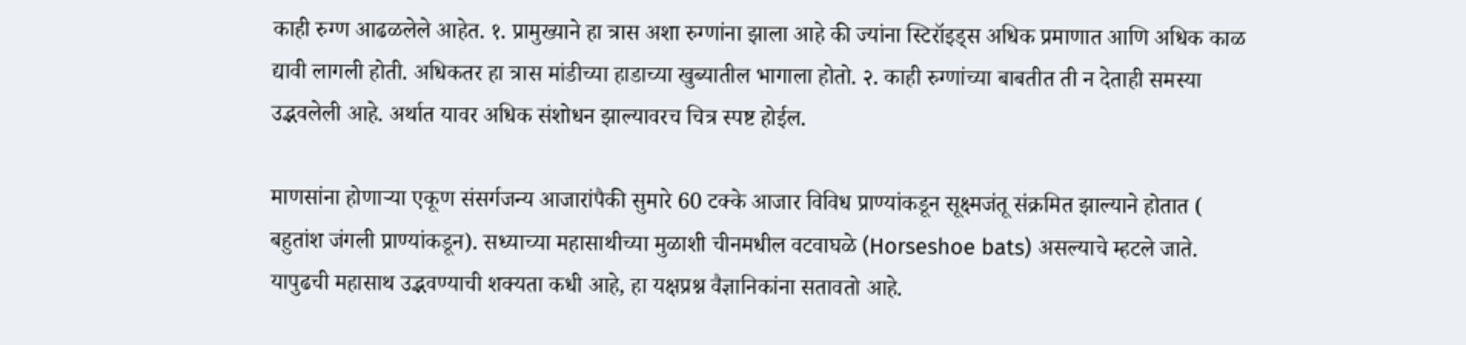काही रुग्ण आढळलेले आहेत. १. प्रामुख्याने हा त्रास अशा रुग्णांना झाला आहे की ज्यांना स्टिरॉइड्स अधिक प्रमाणात आणि अधिक काळ द्यावी लागली होती. अधिकतर हा त्रास मांडीच्या हाडाच्या खुब्यातील भागाला होतो. २. काही रुग्णांच्या बाबतीत ती न देताही समस्या उद्भवलेली आहे. अर्थात यावर अधिक संशोधन झाल्यावरच चित्र स्पष्ट होईल.

माणसांना होणाऱ्या एकूण संसर्गजन्य आजारांपैकी सुमारे 60 टक्के आजार विविध प्राण्यांकडून सूक्ष्मजंतू संक्रमित झाल्याने होतात ( बहुतांश जंगली प्राण्यांकडून). सध्याच्या महासाथीच्या मुळाशी चीनमधील वटवाघळे (Horseshoe bats) असल्याचे म्हटले जाते. यापुढची महासाथ उद्भवण्याची शक्यता कधी आहे, हा यक्षप्रश्न वैज्ञानिकांना सतावतो आहे.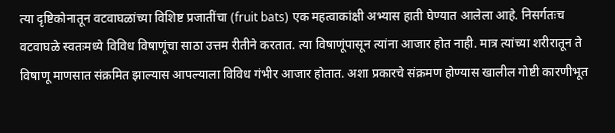त्या दृष्टिकोनातून वटवाघळांच्या विशिष्ट प्रजातींचा (fruit bats) एक महत्वाकांक्षी अभ्यास हाती घेण्यात आलेला आहे. निसर्गतःच वटवाघळे स्वतःमध्ये विविध विषाणूंचा साठा उत्तम रीतीने करतात. त्या विषाणूंपासून त्यांना आजार होत नाही. मात्र त्यांच्या शरीरातून ते विषाणू माणसात संक्रमित झाल्यास आपल्याला विविध गंभीर आजार होतात. अशा प्रकारचे संक्रमण होण्यास खालील गोष्टी कारणीभूत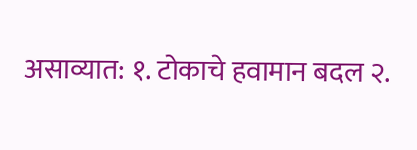असाव्यात: १. टोकाचे हवामान बदल २.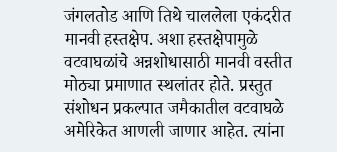जंगलतोड आणि तिथे चाललेला एकंदरीत मानवी हस्तक्षेप. अशा हस्तक्षेपामुळे वटवाघळांचे अन्नशोधासाठी मानवी वस्तीत मोठ्या प्रमाणात स्थलांतर होते. प्रस्तुत संशोधन प्रकल्पात जमैकातील वटवाघळे अमेरिकेत आणली जाणार आहेत. त्यांना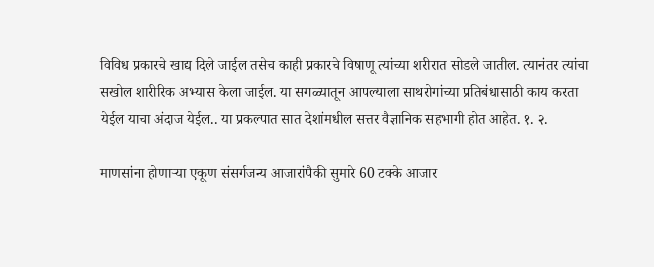विविध प्रकारचे खाद्य दिले जाईल तसेच काही प्रकारचे विषाणू त्यांच्या शरीरात सोडले जातील. त्यानंतर त्यांचा सखोल शारीरिक अभ्यास केला जाईल. या सगळ्यातून आपल्याला साथरोगांच्या प्रतिबंधासाठी काय करता येईल याचा अंदाज येईल.. या प्रकल्पात सात देशांमधील सत्तर वैज्ञानिक सहभागी होत आहेत. १. २.

माणसांना होणाऱ्या एकूण संसर्गजन्य आजारांपैकी सुमारे 60 टक्के आजार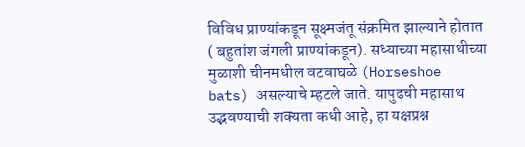विविध प्राण्यांकडून सूक्ष्मजंतू संक्रमित झाल्याने होतात ( बहुतांश जंगली प्राण्यांकडून). सध्याच्या महासाथीच्या मुळाशी चीनमधील वटवाघळे (Horseshoe bats) असल्याचे म्हटले जाते. यापुढची महासाथ उद्भवण्याची शक्यता कधी आहे, हा यक्षप्रश्न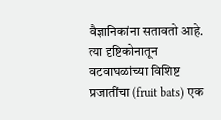वैज्ञानिकांना सतावतो आहे. त्या दृष्टिकोनातून वटवाघळांच्या विशिष्ट प्रजातींचा (fruit bats) एक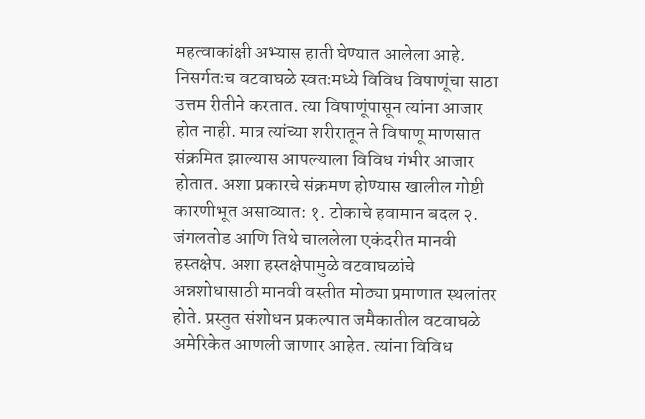महत्वाकांक्षी अभ्यास हाती घेण्यात आलेला आहे. निसर्गतःच वटवाघळे स्वतःमध्ये विविध विषाणूंचा साठा उत्तम रीतीने करतात. त्या विषाणूंपासून त्यांना आजार होत नाही. मात्र त्यांच्या शरीरातून ते विषाणू माणसात संक्रमित झाल्यास आपल्याला विविध गंभीर आजार होतात. अशा प्रकारचे संक्रमण होण्यास खालील गोष्टी कारणीभूत असाव्यात: १. टोकाचे हवामान बदल २. जंगलतोड आणि तिथे चाललेला एकंदरीत मानवी हस्तक्षेप. अशा हस्तक्षेपामुळे वटवाघळांचे अन्नशोधासाठी मानवी वस्तीत मोठ्या प्रमाणात स्थलांतर होते. प्रस्तुत संशोधन प्रकल्पात जमैकातील वटवाघळे अमेरिकेत आणली जाणार आहेत. त्यांना विविध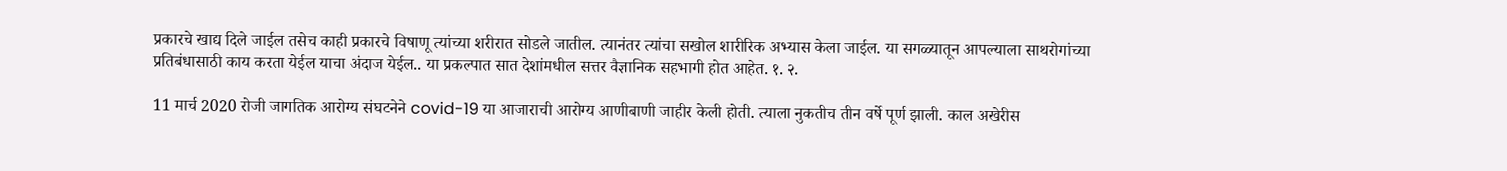प्रकारचे खाद्य दिले जाईल तसेच काही प्रकारचे विषाणू त्यांच्या शरीरात सोडले जातील. त्यानंतर त्यांचा सखोल शारीरिक अभ्यास केला जाईल. या सगळ्यातून आपल्याला साथरोगांच्या प्रतिबंधासाठी काय करता येईल याचा अंदाज येईल.. या प्रकल्पात सात देशांमधील सत्तर वैज्ञानिक सहभागी होत आहेत. १. २.

11 मार्च 2020 रोजी जागतिक आरोग्य संघटनेने covid-19 या आजाराची आरोग्य आणीबाणी जाहीर केली होती. त्याला नुकतीच तीन वर्षे पूर्ण झाली. काल अखेरीस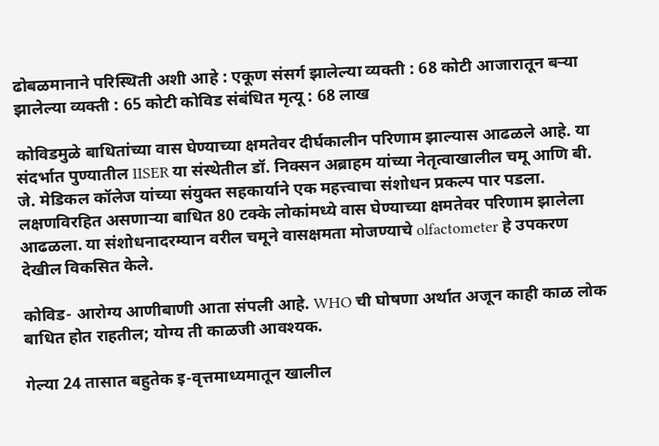ढोबळमानाने परिस्थिती अशी आहे : एकूण संसर्ग झालेल्या व्यक्ती : 68 कोटी आजारातून बऱ्या झालेल्या व्यक्ती : 65 कोटी कोविड संबंधित मृत्यू : 68 लाख

कोविडमुळे बाधितांच्या वास घेण्याच्या क्षमतेवर दीर्घकालीन परिणाम झाल्यास आढळले आहे. या संदर्भात पुण्यातील IISER या संस्थेतील डॉ. निक्सन अब्राहम यांच्या नेतृत्वाखालील चमू आणि बी. जे. मेडिकल कॉलेज यांच्या संयुक्त सहकार्याने एक महत्त्वाचा संशोधन प्रकल्प पार पडला. लक्षणविरहित असणाऱ्या बाधित 80 टक्के लोकांमध्ये वास घेण्याच्या क्षमतेवर परिणाम झालेला आढळला. या संशोधनादरम्यान वरील चमूने वासक्षमता मोजण्याचे olfactometer हे उपकरण देखील विकसित केले.

कोविड- आरोग्य आणीबाणी आता संपली आहे. WHO ची घोषणा अर्थात अजून काही काळ लोक बाधित होत राहतील; योग्य ती काळजी आवश्यक.

गेल्या 24 तासात बहुतेक इ-वृत्तमाध्यमातून खालील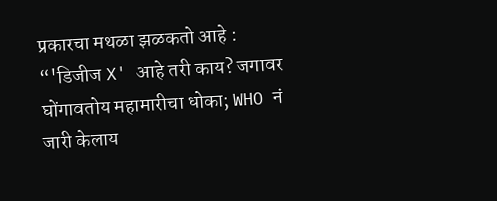प्रकारचा मथळा झळकतो आहे :
“'डिजीज X' आहे तरी काय? जगावर घोंगावतोय महामारीचा धोका; WHO नं जारी केलाय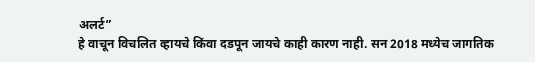अलर्ट”
हे वाचून विचलित व्हायचे किंवा दडपून जायचे काही कारण नाही. सन 2018 मध्येच जागतिक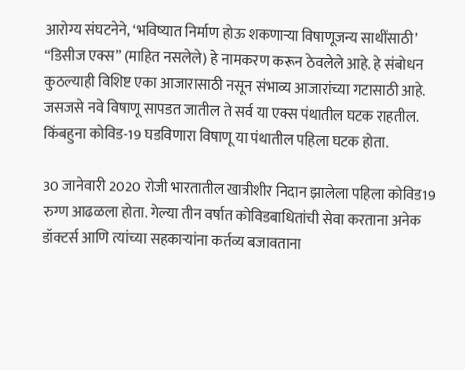आरोग्य संघटनेने, ‘भविष्यात निर्माण होऊ शकणाऱ्या विषाणूजन्य साथींसाठी’ “डिसीज एक्स” (माहित नसलेले) हे नामकरण करून ठेवलेले आहे. हे संबोधन कुठल्याही विशिष्ट एका आजारासाठी नसून संभाव्य आजारांच्या गटासाठी आहे. जसजसे नवे विषाणू सापडत जातील ते सर्व या एक्स पंथातील घटक राहतील. किंबहुना कोविड-19 घडविणारा विषाणू या पंथातील पहिला घटक होता.

30 जानेवारी 2020 रोजी भारतातील खात्रीशीर निदान झालेला पहिला कोविड19 रुग्ण आढळला होता. गेल्या तीन वर्षात कोविडबाधितांची सेवा करताना अनेक डॉक्टर्स आणि त्यांच्या सहकाऱ्यांना कर्तव्य बजावताना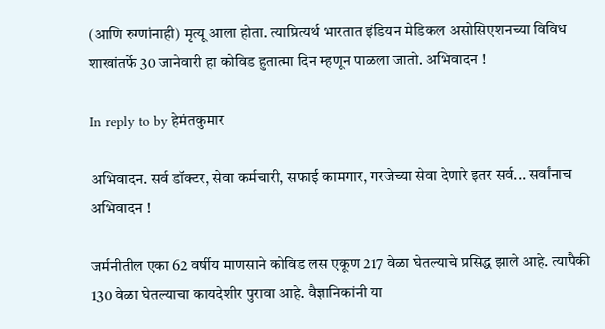(आणि रुग्णांनाही) मृत्यू आला होता. त्याप्रित्यर्थ भारतात इंडियन मेडिकल असोसिएशनच्या विविध शाखांतर्फे 30 जानेवारी हा कोविड हुतात्मा दिन म्हणून पाळला जातो. अभिवादन !

In reply to by हेमंतकुमार

अभिवादन. सर्व डॉक्टर, सेवा कर्मचारी, सफाई कामगार, गरजेच्या सेवा देणारे इतर सर्व... सर्वांनाच अभिवादन !

जर्मनीतील एका 62 वर्षीय माणसाने कोविड लस एकूण 217 वेळा घेतल्याचे प्रसिद्ध झाले आहे. त्यापैकी 130 वेळा घेतल्याचा कायदेशीर पुरावा आहे. वैज्ञानिकांनी या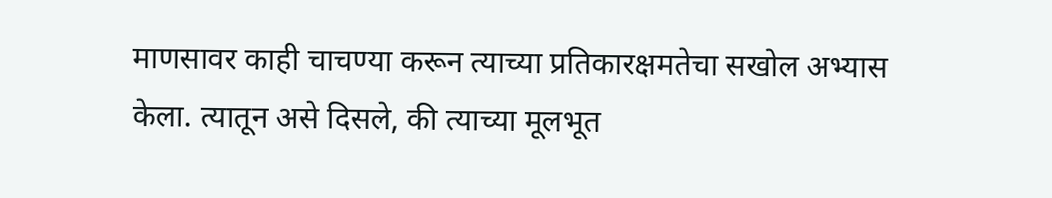माणसावर काही चाचण्या करून त्याच्या प्रतिकारक्षमतेचा सखोल अभ्यास केला. त्यातून असे दिसले, की त्याच्या मूलभूत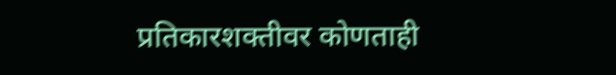प्रतिकारशक्तीवर कोणताही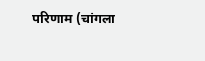परिणाम (चांगला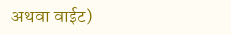अथवा वाईट)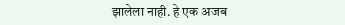झालेला नाही. हे एक अजब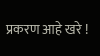प्रकरण आहे खरे !